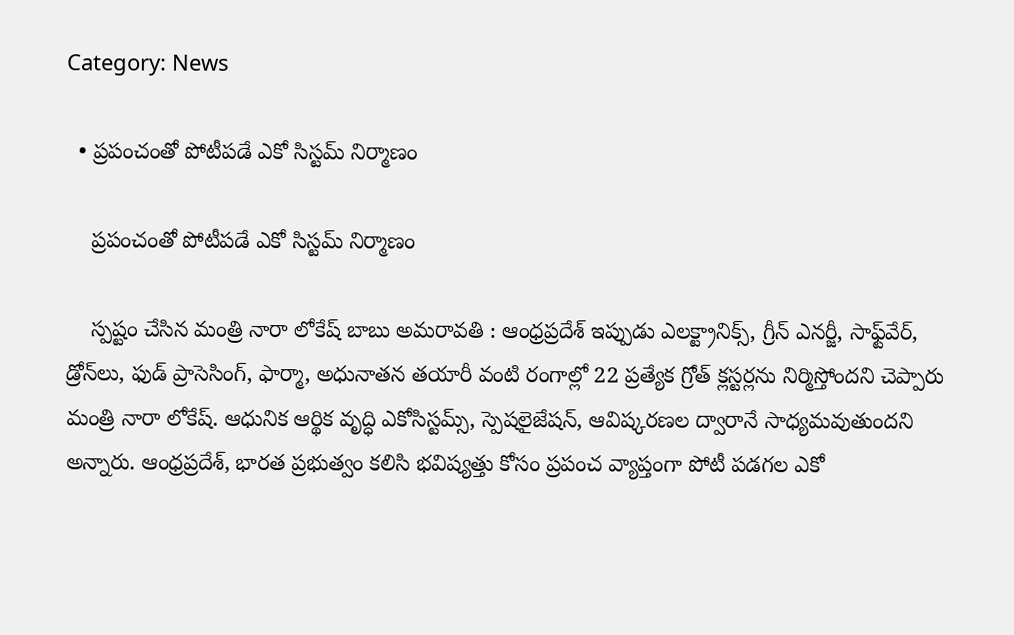Category: News

  • ప్రపంచంతో పోటీపడే ఎకో సిస్టమ్ నిర్మాణం

    ప్రపంచంతో పోటీపడే ఎకో సిస్టమ్ నిర్మాణం

    స్ప‌ష్టం చేసిన మంత్రి నారా లోకేష్ బాబు అమ‌రావ‌తి : ఆంధ్రప్రదేశ్ ఇప్పుడు ఎలక్ట్రానిక్స్, గ్రీన్ ఎనర్జీ, సాఫ్ట్‌వేర్, డ్రోన్‌లు, ఫుడ్ ప్రాసెసింగ్, ఫార్మా, అధునాతన తయారీ వంటి రంగాల్లో 22 ప్రత్యేక గ్రోత్ క్లస్టర్లను నిర్మిస్తోంద‌ని చెప్పారు మంత్రి నారా లోకేష్‌. ఆధునిక ఆర్థిక వృద్ధి ఎకోసిస్టమ్స్, స్పెషలైజేషన్, ఆవిష్కరణల ద్వారానే సాధ్యమవుతుందని అన్నారు. ఆంధ్రప్రదేశ్, భారత ప్రభుత్వం కలిసి భవిష్యత్తు కోసం ప్రపంచ వ్యాప్తంగా పోటీ పడగల ఎకో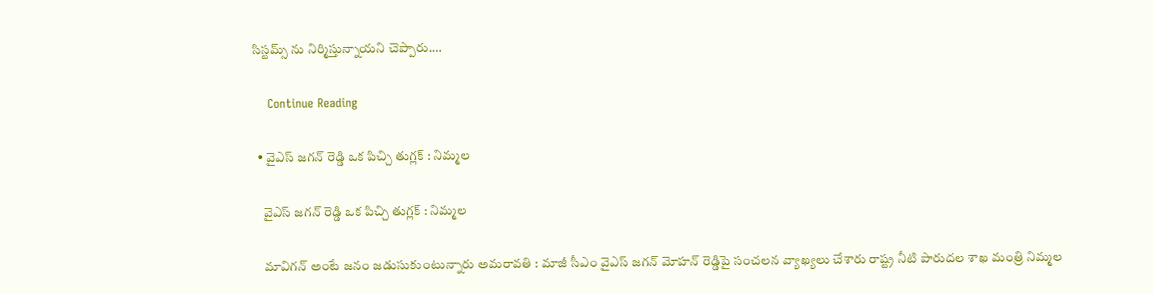సిస్టమ్స్ ను నిర్మిస్తున్నాయని చెప్పారు.…

    Continue Reading

  • వైఎస్ జగన్ రెడ్డి ఒక పిచ్చి తుగ్లక్ : నిమ్మ‌ల

    వైఎస్ జగన్ రెడ్డి ఒక పిచ్చి తుగ్లక్ : నిమ్మ‌ల

    మావిగ‌న్ అంటే జ‌నం జ‌డుసుకుంటున్నారు అమ‌రావ‌తి : మాజీ సీఎం వైఎస్ జ‌గ‌న్ మోహ‌న్ రెడ్డిపై సంచ‌ల‌న వ్యాఖ్య‌లు చేశారు రాష్ట్ర నీటి పారుద‌ల శాఖ మంత్రి నిమ్మ‌ల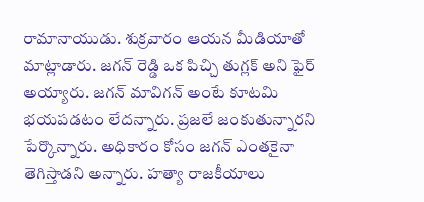రామానాయుడు. శుక్ర‌వారం ఆయ‌న మీడియాతో మాట్లాడారు. జ‌గ‌న్ రెడ్డి ఒక పిచ్చి తుగ్ల‌క్ అని ఫైర్ అయ్యారు. జగన్ మావిగన్ అంటే కూటమి భయపడటం లేద‌న్నారు. ప్రజలే జంకుతున్నార‌ని పేర్కొన్నారు. అధికారం కోసం జగన్ ఎంతకైనా తెగిస్తాడ‌ని అన్నారు. హత్యా రాజ‌కీయాలు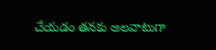చేయ‌డం త‌న‌కు అల‌వాటుగా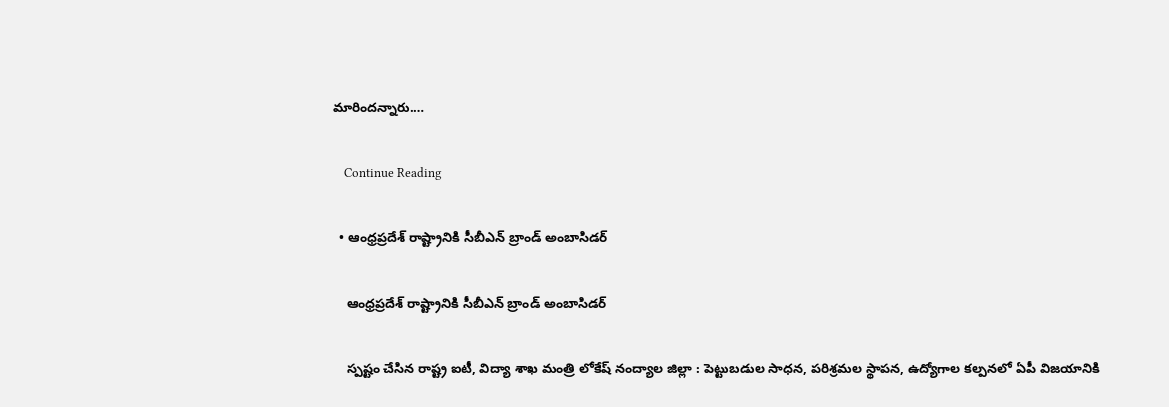మారింద‌న్నారు.…

    Continue Reading

  • ఆంధ్ర‌ప్ర‌దేశ్ రాష్ట్రానికి సీబీఎన్ బ్రాండ్ అంబాసిడ‌ర్

    ఆంధ్ర‌ప్ర‌దేశ్ రాష్ట్రానికి సీబీఎన్ బ్రాండ్ అంబాసిడ‌ర్

    స్ప‌ష్టం చేసిన రాష్ట్ర ఐటీ, విద్యా శాఖ మంత్రి లోకేష్ నంద్యాల జిల్లా : పెట్టుబ‌డుల సాధ‌న‌, ప‌రిశ్ర‌మ‌ల స్థాప‌న‌, ఉద్యోగాల క‌ల్ప‌న‌లో ఏపీ విజ‌యానికి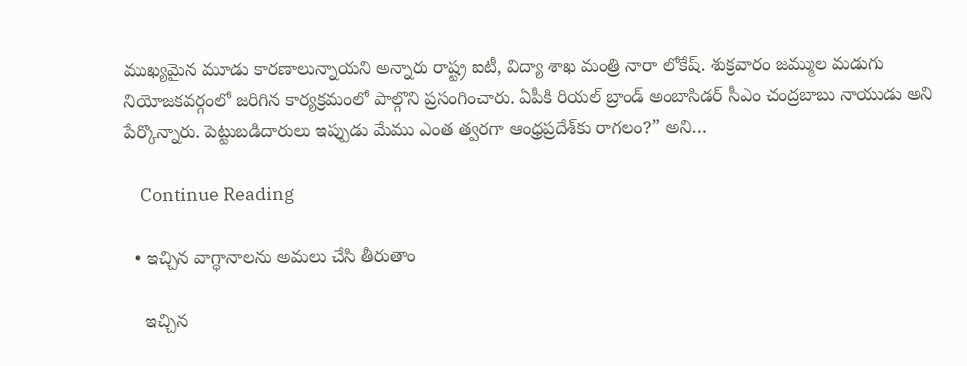ముఖ్య‌మైన మూడు కార‌ణాలున్నాయని అన్నారు రాష్ట్ర ఐటీ, విద్యా శాఖ మంత్రి నారా లోకేష్. శుక్ర‌వారం జ‌మ్ముల మ‌డుగు నియోజ‌క‌వ‌ర్గంలో జ‌రిగిన కార్య‌క్ర‌మంలో పాల్గొని ప్ర‌సంగించారు. ఏపీకి రియ‌ల్ బ్రాండ్ అంబాసిడ‌ర్ సీఎం చంద్ర‌బాబు నాయుడు అని పేర్కొన్నారు. పెట్టుబడిదారులు ఇప్పుడు మేము ఎంత త్వరగా ఆంధ్రప్రదేశ్‌కు రాగలం?” అని…

    Continue Reading

  • ఇచ్చిన వాగ్ధానాల‌ను అమ‌లు చేసి తీరుతాం

    ఇచ్చిన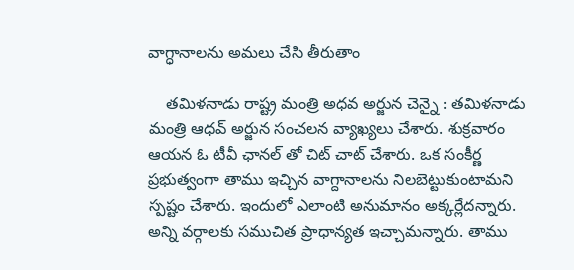వాగ్ధానాల‌ను అమ‌లు చేసి తీరుతాం

    త‌మిళ‌నాడు రాష్ట్ర మంత్రి అధ‌వ అర్జున చెన్నై : తమిళనాడు మంత్రి ఆధవ్ అర్జున సంచ‌ల‌న వ్యాఖ్య‌లు చేశారు. శుక్ర‌వారం ఆయ‌న ఓ టీవీ ఛాన‌ల్ తో చిట్ చాట్ చేశారు. ఒక సంకీర్ణ ప్రభుత్వంగా తాము ఇచ్చిన వాగ్దానాలను నిలబెట్టుకుంటామని స్ప‌ష్టం చేశారు. ఇందులో ఎలాంటి అనుమానం అక్క‌ర్లేద‌న్నారు. అన్ని వ‌ర్గాల‌కు స‌ముచిత ప్రాధాన్య‌త ఇచ్చామ‌న్నారు. తాము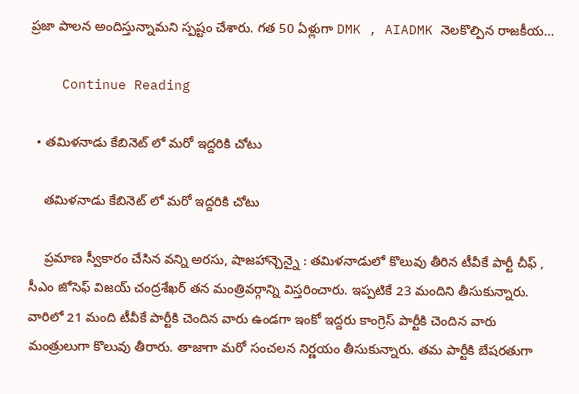ప్ర‌జా పాల‌న అందిస్తున్నామ‌ని స్ప‌ష్టం చేశారు. గత 50 ఏళ్లుగా DMK , AIADMK నెలకొల్పిన రాజకీయ…

    Continue Reading

  • తమిళ‌నాడు కేబినెట్ లో మ‌రో ఇద్ద‌రికి చోటు

    తమిళ‌నాడు కేబినెట్ లో మ‌రో ఇద్ద‌రికి చోటు

    ప్ర‌మాణ స్వీకారం చేసిన వ‌న్ని అర‌సు, షాజ‌హాన్చెన్నై : త‌మిళ‌నాడులో కొలువు తీరిన టీవీకే పార్టీ చీఫ్ , సీఎం జోసెఫ్ విజ‌య్ చంద్ర‌శేఖ‌ర్ త‌న మంత్రివ‌ర్గాన్ని విస్త‌రించారు. ఇప్ప‌టికే 23 మందిని తీసుకున్నారు. వారిలో 21 మంది టీవీకే పార్టీకి చెందిన వారు ఉండ‌గా ఇంకో ఇద్ద‌రు కాంగ్రెస్ పార్టీకి చెందిన వారు మంత్రులుగా కొలువు తీరారు. తాజాగా మ‌రో సంచ‌ల‌న నిర్ణ‌యం తీసుకున్నారు. త‌మ పార్టీకి బేష‌ర‌తుగా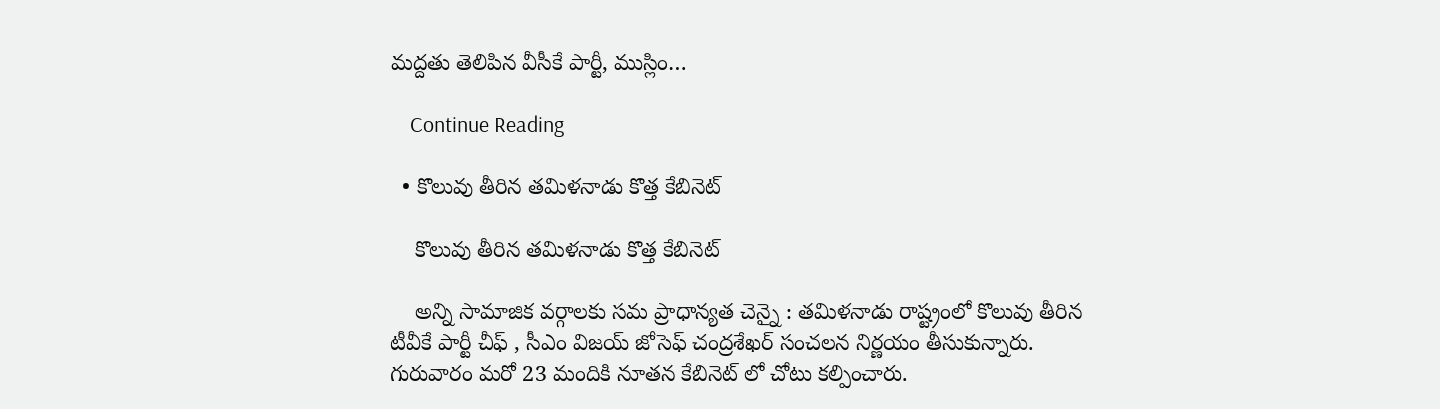మ‌ద్ద‌తు తెలిపిన వీసీకే పార్టీ, ముస్లిం…

    Continue Reading

  • కొలువు తీరిన త‌మిళ‌నాడు కొత్త కేబినెట్

    కొలువు తీరిన త‌మిళ‌నాడు కొత్త కేబినెట్

    అన్ని సామాజిక వ‌ర్గాల‌కు స‌మ ప్రాధాన్య‌త చెన్నై : త‌మిళ‌నాడు రాష్ట్రంలో కొలువు తీరిన టీవీకే పార్టీ చీఫ్ , సీఎం విజ‌య్ జోసెఫ్ చంద్ర‌శేఖర్ సంచ‌ల‌న నిర్ణ‌యం తీసుకున్నారు. గురువారం మ‌రో 23 మందికి నూత‌న కేబినెట్ లో చోటు క‌ల్పించారు.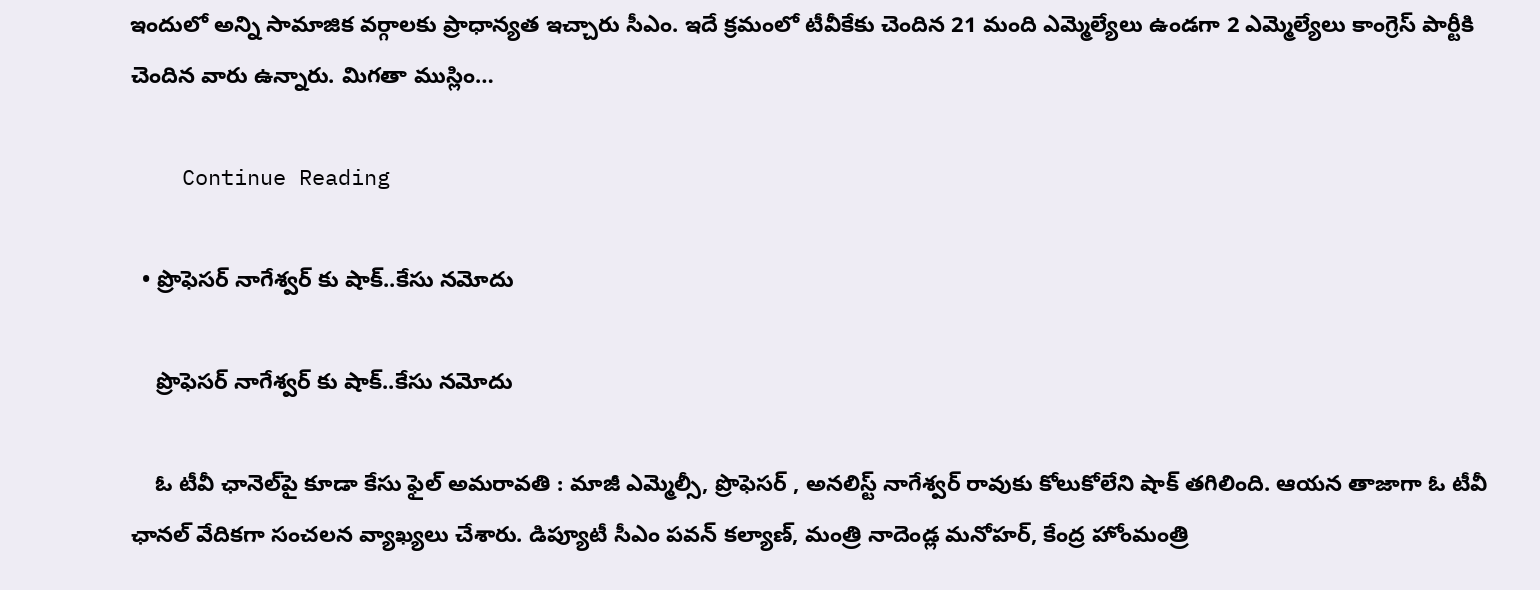ఇందులో అన్ని సామాజిక వ‌ర్గాల‌కు ప్రాధాన్య‌త ఇచ్చారు సీఎం. ఇదే క్ర‌మంలో టీవీకేకు చెందిన 21 మంది ఎమ్మెల్యేలు ఉండ‌గా 2 ఎమ్మెల్యేలు కాంగ్రెస్ పార్టీకి చెందిన వారు ఉన్నారు. మిగ‌తా ముస్లిం…

    Continue Reading

  • ప్రొఫెసర్ నాగేశ్వర్ కు షాక్..కేసు న‌మోదు

    ప్రొఫెసర్ నాగేశ్వర్ కు షాక్..కేసు న‌మోదు

    ఓ టీవీ ఛానెల్‌పై కూడా కేసు ఫైల్ అమ‌రావ‌తి : మాజీ ఎమ్మెల్సీ, ప్రొఫెస‌ర్ , అన‌లిస్ట్ నాగేశ్వ‌ర్ రావుకు కోలుకోలేని షాక్ త‌గిలింది. ఆయ‌న తాజాగా ఓ టీవీ ఛాన‌ల్ వేదిక‌గా సంచ‌ల‌న వ్యాఖ్య‌లు చేశారు. డిప్యూటీ సీఎం పవన్ కల్యాణ్, మంత్రి నాదెండ్ల మనోహర్, కేంద్ర హోంమంత్రి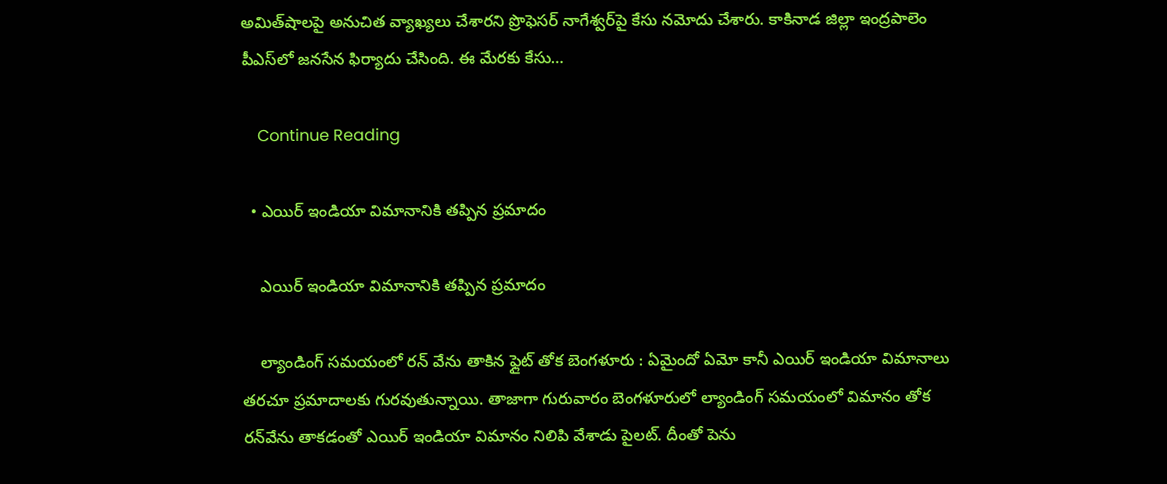అమిత్‌షాలపై అనుచిత వ్యాఖ్యలు చేశారని ప్రొఫెసర్ నాగేశ్వర్‌పై కేసు న‌మోదు చేశారు. కాకినాడ జిల్లా ఇంద్రపాలెం పీఎస్‌లో జనసేన ఫిర్యాదు చేసింది. ఈ మేర‌కు కేసు…

    Continue Reading

  • ఎయిర్ ఇండియా విమానానికి త‌ప్పిన ప్ర‌మాదం

    ఎయిర్ ఇండియా విమానానికి త‌ప్పిన ప్ర‌మాదం

    ల్యాండింగ్ స‌మ‌యంలో ర‌న్ వేను తాకిన ఫ్లైట్ తోక బెంగ‌ళూరు : ఏమైందో ఏమో కానీ ఎయిర్ ఇండియా విమానాలు త‌రచూ ప్ర‌మాదాల‌కు గుర‌వుతున్నాయి. తాజాగా గురువారం బెంగళూరులో ల్యాండింగ్ సమయంలో విమానం తోక రన్‌వేను తాకడంతో ఎయిర్ ఇండియా విమానం నిలిపి వేశాడు పైల‌ట్. దీంతో పెను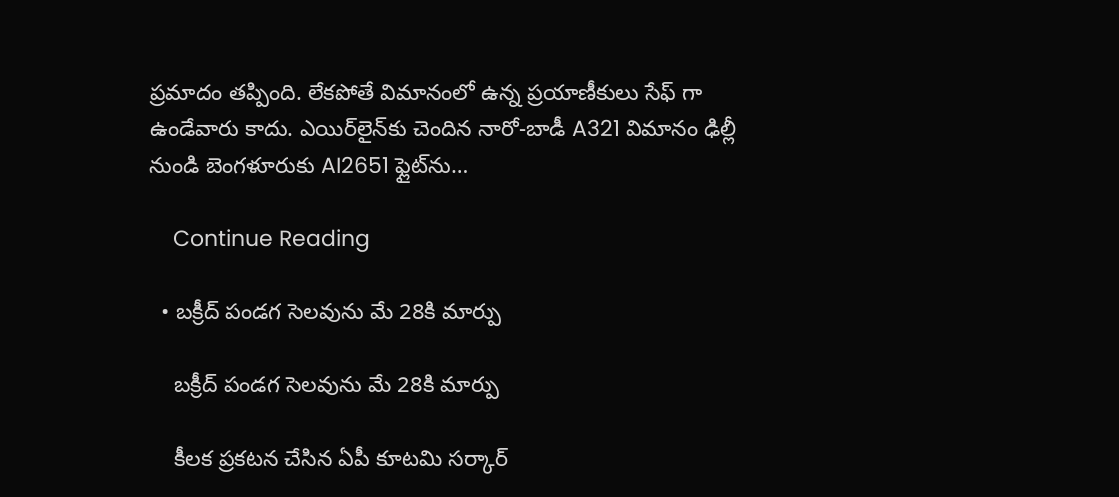ప్ర‌మాదం త‌ప్పింది. లేక‌పోతే విమానంలో ఉన్న ప్ర‌యాణీకులు సేఫ్ గా ఉండేవారు కాదు. ఎయిర్‌లైన్‌కు చెందిన నారో-బాడీ A321 విమానం ఢిల్లీ నుండి బెంగళూరుకు AI2651 ఫ్లైట్‌ను…

    Continue Reading

  • బ‌క్రీద్ పండ‌గ సెల‌వును మే 28కి మార్పు

    బ‌క్రీద్ పండ‌గ సెల‌వును మే 28కి మార్పు

    కీల‌క ప్ర‌క‌ట‌న చేసిన ఏపీ కూట‌మి స‌ర్కార్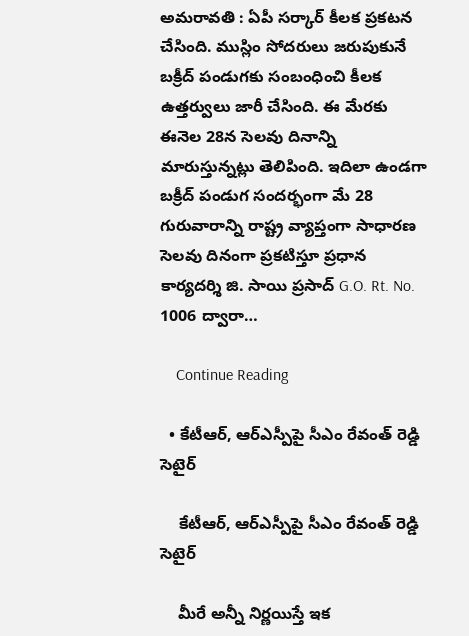అమ‌రావ‌తి : ఏపీ స‌ర్కార్ కీల‌క ప్ర‌క‌ట‌న చేసింది. ముస్లిం సోద‌రులు జ‌రుపుకునే బ‌క్రీద్ పండుగ‌కు సంబంధించి కీల‌క ఉత్త‌ర్వులు జారీ చేసింది. ఈ మేర‌కు ఈనెల 28న సెల‌వు దినాన్ని మారుస్తున్న‌ట్లు తెలిపింది. ఇదిలా ఉండ‌గా బక్రీద్ పండుగ సందర్భంగా మే 28 గురువారాన్ని రాష్ట్ర వ్యాప్తంగా సాధారణ సెలవు దినంగా ప్రకటిస్తూ ప్రధాన కార్యదర్శి జి. సాయి ప్రసాద్ G.O. Rt. No. 1006 ద్వారా…

    Continue Reading

  • కేటీఆర్, ఆర్ఎస్పీపై సీఎం రేవంత్ రెడ్డి సెటైర్

    కేటీఆర్, ఆర్ఎస్పీపై సీఎం రేవంత్ రెడ్డి సెటైర్

    మీరే అన్నీ నిర్ణ‌యిస్తే ఇక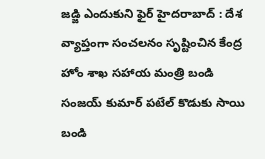జ‌డ్జి ఎందుకుని ఫైర్ హైద‌రాబాద్ : దేశ వ్యాప్తంగా సంచ‌ల‌నం సృష్టించిన కేంద్ర హోం శాఖ స‌హాయ మంత్రి బండి సంజ‌య్ కుమార్ ప‌టేల్ కొడుకు సాయి బండి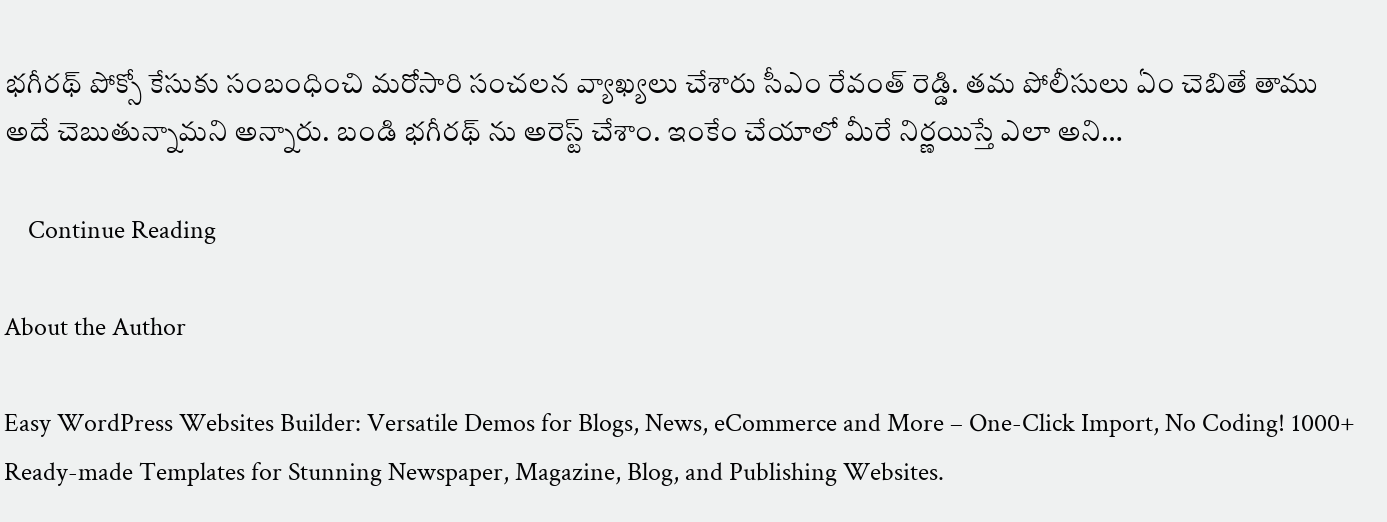భ‌గీర‌థ్ పోక్సో కేసుకు సంబంధించి మ‌రోసారి సంచ‌ల‌న వ్యాఖ్య‌లు చేశారు సీఎం రేవంత్ రెడ్డి. త‌మ పోలీసులు ఏం చెబితే తాము అదే చెబుతున్నామ‌ని అన్నారు. బండి భ‌గీర‌థ్ ను అరెస్ట్ చేశాం. ఇంకేం చేయాలో మీరే నిర్ణ‌యిస్తే ఎలా అని…

    Continue Reading

About the Author

Easy WordPress Websites Builder: Versatile Demos for Blogs, News, eCommerce and More – One-Click Import, No Coding! 1000+ Ready-made Templates for Stunning Newspaper, Magazine, Blog, and Publishing Websites.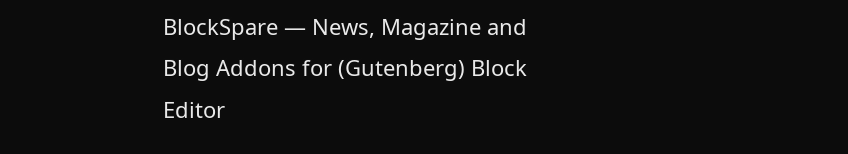BlockSpare — News, Magazine and Blog Addons for (Gutenberg) Block Editor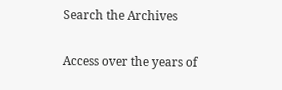Search the Archives

Access over the years of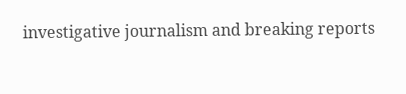investigative journalism and breaking reports